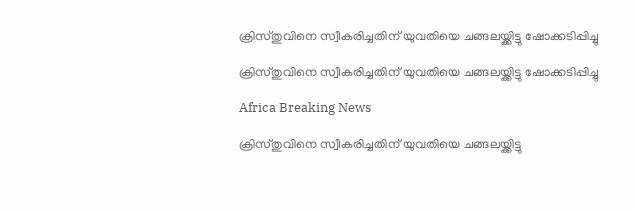ക്രിസ്തുവിനെ സ്വീകരിച്ചതിന് യുവതിയെ ചങ്ങലയ്ക്കിട്ടു ഷോക്കടിപ്പിച്ചു

ക്രിസ്തുവിനെ സ്വീകരിച്ചതിന് യുവതിയെ ചങ്ങലയ്ക്കിട്ടു ഷോക്കടിപ്പിച്ചു

Africa Breaking News

ക്രിസ്തുവിനെ സ്വീകരിച്ചതിന് യുവതിയെ ചങ്ങലയ്ക്കിട്ടു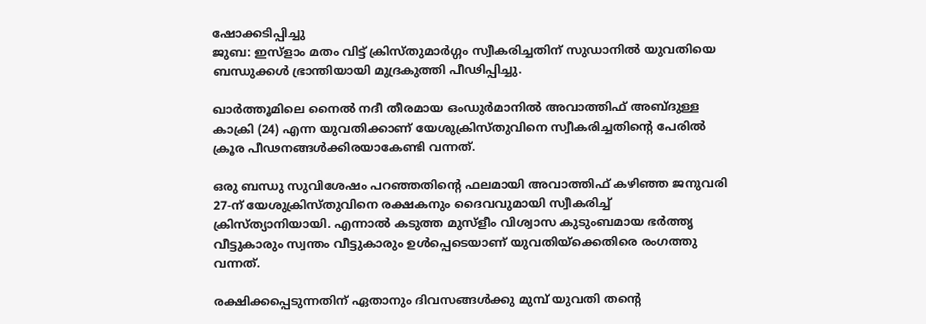ഷോക്കടിപ്പിച്ചു
ജുബ: ഇസ്ളാം മതം വിട്ട് ക്രിസ്തുമാര്‍ഗ്ഗം സ്വീകരിച്ചതിന് സുഡാനില്‍ യുവതിയെ ബന്ധുക്കള്‍ ഭ്രാന്തിയായി മുദ്രകുത്തി പീഢിപ്പിച്ചു.

ഖാര്‍ത്തൂമിലെ നൈല്‍ നദീ തീരമായ ഒംഡുര്‍മാനില്‍ അവാത്തിഫ് അബ്ദുള്ള കാക്രി (24) എന്ന യുവതിക്കാണ് യേശുക്രിസ്തുവിനെ സ്വീകരിച്ചതിന്റെ പേരില്‍ ക്രൂര പീഢനങ്ങള്‍ക്കിരയാകേണ്ടി വന്നത്.

ഒരു ബന്ധു സുവിശേഷം പറഞ്ഞതിന്റെ ഫലമായി അവാത്തിഫ് കഴിഞ്ഞ ജനുവരി 27-ന് യേശുക്രിസ്തുവിനെ രക്ഷകനും ദൈവവുമായി സ്വീകരിച്ച് ക്രിസ്ത്യാനിയായി. എന്നാല്‍ കടുത്ത മുസ്ളീം വിശ്വാസ കുടുംബമായ ഭര്‍ത്തൃ വീട്ടുകാരും സ്വന്തം വീട്ടുകാരും ഉള്‍പ്പെടെയാണ് യുവതിയ്ക്കെതിരെ രംഗത്തു വന്നത്.

രക്ഷിക്കപ്പെടുന്നതിന് ഏതാനും ദിവസങ്ങള്‍ക്കു മുമ്പ് യുവതി തന്റെ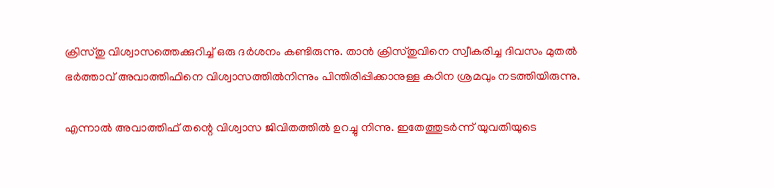ക്രിസ്തു വിശ്വാസത്തെക്കുറിച്ച് ഒരു ദര്‍ശനം കണ്ടിരുന്നു. താന്‍ ക്രിസ്തുവിനെ സ്വീകരിച്ച ദിവസം മുതല്‍ ഭര്‍ത്താവ് അവാത്തിഫിനെ വിശ്വാസത്തില്‍നിന്നും പിന്തിരിപ്പിക്കാനുള്ള കഠിന ശ്രമവും നടത്തിയിരുന്നു.

എന്നാല്‍ അവാത്തിഫ് തന്റെ വിശ്വാസ ജിവിതത്തില്‍ ഉറച്ചു നിന്നു. ഇതേത്തുടര്‍ന്ന് യുവതിയുടെ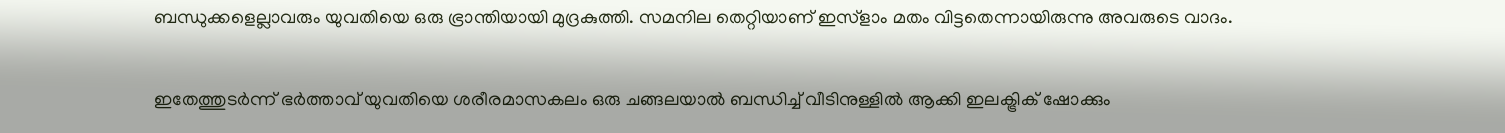ബന്ധുക്കളെല്ലാവരും യുവതിയെ ഒരു ഭ്രാന്തിയായി മുദ്രകുത്തി. സമനില തെറ്റിയാണ് ഇസ്ളാം മതം വിട്ടതെന്നായിരുന്നു അവരുടെ വാദം.

ഇതേത്തുടര്‍ന്ന് ഭര്‍ത്താവ് യുവതിയെ ശരീരമാസകലം ഒരു ചങ്ങലയാല്‍ ബന്ധിച്ച് വീടിനുള്ളില്‍ ആക്കി ഇലക്ട്രിക് ഷോക്കും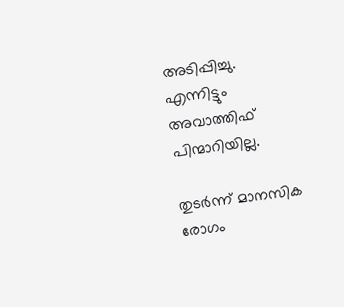അടിപ്പിച്ചു. എന്നിട്ടും അവാത്തിഫ് പിന്മാറിയില്ല.

തുടര്‍ന്ന് മാനസിക രോഗം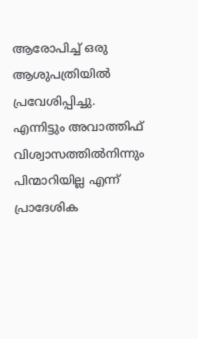ആരോപിച്ച് ഒരു ആശുപത്രിയില്‍ പ്രവേശിപ്പിച്ചു. എന്നിട്ടും അവാത്തിഫ് വിശ്വാസത്തില്‍നിന്നും പിന്മാറിയില്ല എന്ന് പ്രാദേശിക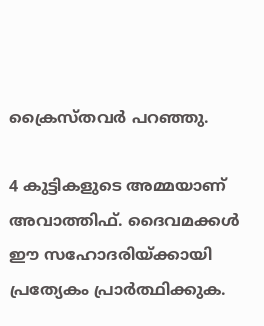ക്രൈസ്തവര്‍ പറഞ്ഞു.

4 കുട്ടികളുടെ അമ്മയാണ് അവാത്തിഫ്. ദൈവമക്കള്‍ ഈ സഹോദരിയ്ക്കായി പ്രത്യേകം പ്രാര്‍ത്ഥിക്കുക.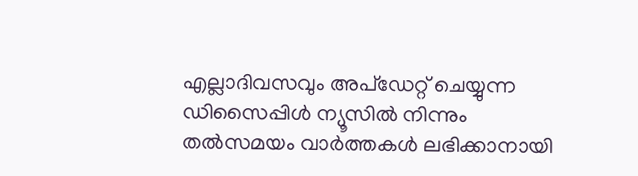എല്ലാദിവസവും അപ്ഡേറ്റ് ചെയ്യുന്ന ഡിസൈപ്പിൾ ന്യൂസിൽ നിന്നും തൽസമയം വാർത്തകൾ ലഭിക്കാനായി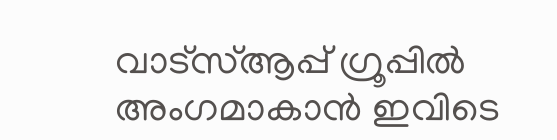വാട്സ്ആപ്പ് ഗ്രൂപ്പിൽ അംഗമാകാൻ ഇവിടെ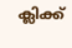ക്ലിക്ക്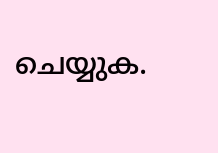ചെയ്യുക.